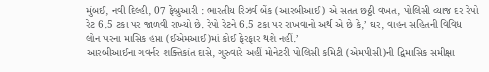મુંબઈ, નવી દિલ્હી, 07 ફેબ્રુઆરી : ભારતીય રિઝર્વ બેંક (આરબીઆઈ) એ સતત છઠ્ઠી વખત, પોલિસી વ્યાજ દર રેપો રેટ 6.5 ટકા પર જાળવી રાખ્યો છે. રેપો રેટને 6.5 ટકા પર રાખવાનો અર્થ એ છે કે,’ ઘર, વાહન સહિતની વિવિધ લોન પરના માસિક હપ્તા (ઈએમઆઈ)માં કોઈ ફેરફાર થશે નહીં.’
આરબીઆઈના ગવર્નર શક્તિકાંત દાસે, ગુરુવારે અહીં મોનેટરી પોલિસી કમિટી (એમપીસી)ની દ્વિમાસિક સમીક્ષા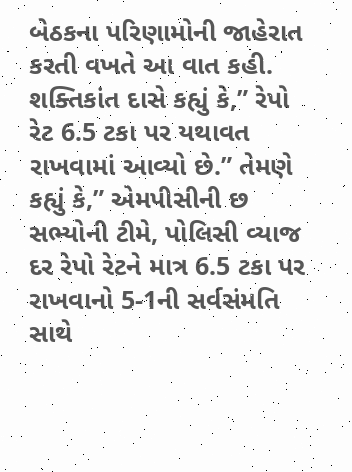બેઠકના પરિણામોની જાહેરાત કરતી વખતે આ વાત કહી. શક્તિકાંત દાસે કહ્યું કે,” રેપો રેટ 6.5 ટકા પર યથાવત રાખવામાં આવ્યો છે.” તેમણે કહ્યું કે,” એમપીસીની છ સભ્યોની ટીમે, પોલિસી વ્યાજ દર રેપો રેટને માત્ર 6.5 ટકા પર રાખવાનો 5-1ની સર્વસંમતિ સાથે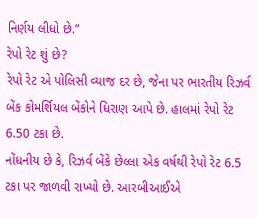નિર્ણય લીધો છે.”
રેપો રેટ શું છે?
રેપો રેટ એ પોલિસી વ્યાજ દર છે, જેના પર ભારતીય રિઝર્વ બેંક કોમર્શિયલ બેંકોને ધિરાણ આપે છે. હાલમાં રેપો રેટ 6.50 ટકા છે.
નોંધનીય છે કે, રિઝર્વ બેંકે છેલ્લા એક વર્ષથી રેપો રેટ 6.5 ટકા પર જાળવી રાખ્યો છે. આરબીઆઈએ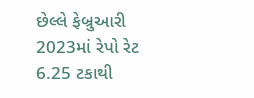છેલ્લે ફેબ્રુઆરી 2023માં રેપો રેટ 6.25 ટકાથી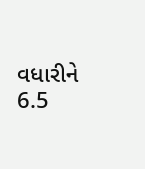વધારીને 6.5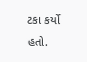ટકા કર્યો હતો.